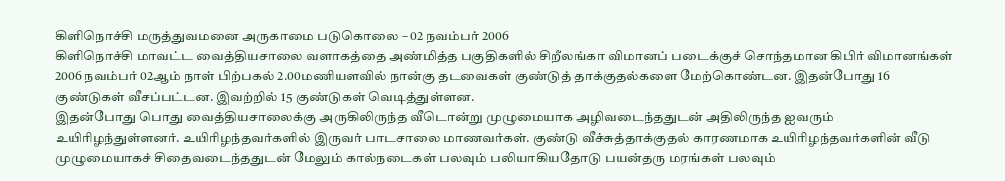கிளிநொச்சி மருத்துவமனை அருகாமை படுகொலை – 02 நவம்பர் 2006
கிளிநொச்சி மாவட்ட வைத்தியசாலை வளாகத்தை அண்மித்த பகுதிகளில் சிறீலங்கா விமானப் படைக்குச் சொந்தமான கிபிர் விமானங்கள் 2006 நவம்பர் 02ஆம் நாள் பிற்பகல் 2.00மணியளவில் நான்கு தடவைகள் குண்டுத் தாக்குதல்களை மேற்கொண்டன. இதன்போது 16 குண்டுகள் வீசப்பட்டன. இவற்றில் 15 குண்டுகள் வெடித்துள்ளன.
இதன்போது பொது வைத்தியசாலைக்கு அருகிலிருந்த வீடொன்று முழுமையாக அழிவடைந்ததுடன் அதிலிருந்த ஐவரும் உயிரிழந்துள்ளனர். உயிரிழந்தவர்களில் இருவர் பாடசாலை மாணவர்கள். குண்டு வீச்சுத்தாக்குதல் காரணமாக உயிரிழந்தவர்களின் வீடு முழுமையாகச் சிதைவடைந்ததுடன் மேலும் கால்நடைகள் பலவும் பலியாகியதோடு பயன்தரு மரங்கள் பலவும்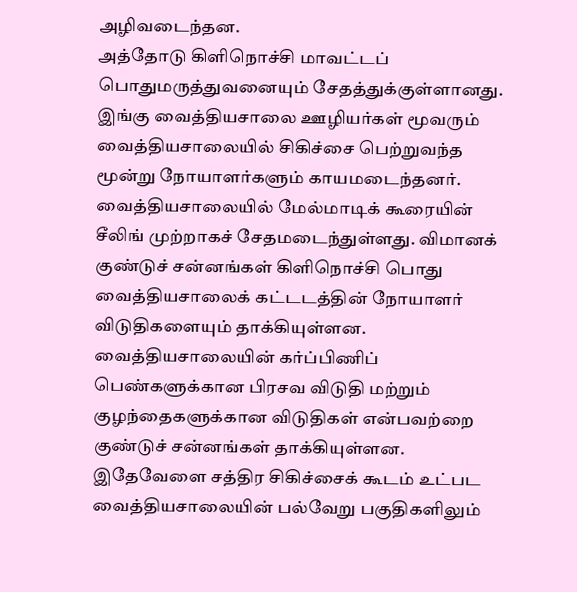அழிவடைந்தன.
அத்தோடு கிளிநொச்சி மாவட்டப் பொதுமருத்துவனையும் சேதத்துக்குள்ளானது. இங்கு வைத்தியசாலை ஊழியர்கள் மூவரும் வைத்தியசாலையில் சிகிச்சை பெற்றுவந்த மூன்று நோயாளர்களும் காயமடைந்தனர். வைத்தியசாலையில் மேல்மாடிக் கூரையின் சீலிங் முற்றாகச் சேதமடைந்துள்ளது. விமானக் குண்டுச் சன்னங்கள் கிளிநொச்சி பொது வைத்தியசாலைக் கட்டடத்தின் நோயாளர் விடுதிகளையும் தாக்கியுள்ளன. வைத்தியசாலையின் கர்ப்பிணிப் பெண்களுக்கான பிரசவ விடுதி மற்றும் குழந்தைகளுக்கான விடுதிகள் என்பவற்றை குண்டுச் சன்னங்கள் தாக்கியுள்ளன. இதேவேளை சத்திர சிகிச்சைக் கூடம் உட்பட வைத்தியசாலையின் பல்வேறு பகுதிகளிலும்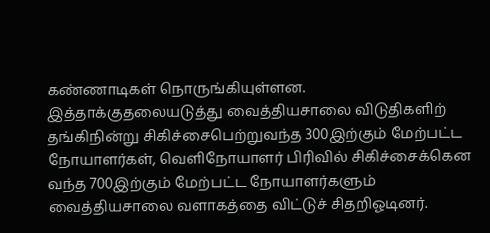கண்ணாடிகள் நொருங்கியுள்ளன.
இத்தாக்குதலையடுத்து வைத்தியசாலை விடுதிகளிற் தங்கிநின்று சிகிச்சைபெற்றுவந்த 300இற்கும் மேற்பட்ட நோயாளர்கள், வெளிநோயாளர் பிரிவில் சிகிச்சைக்கென வந்த 700இற்கும் மேற்பட்ட நோயாளர்களும் வைத்தியசாலை வளாகத்தை விட்டுச் சிதறிஓடினர்.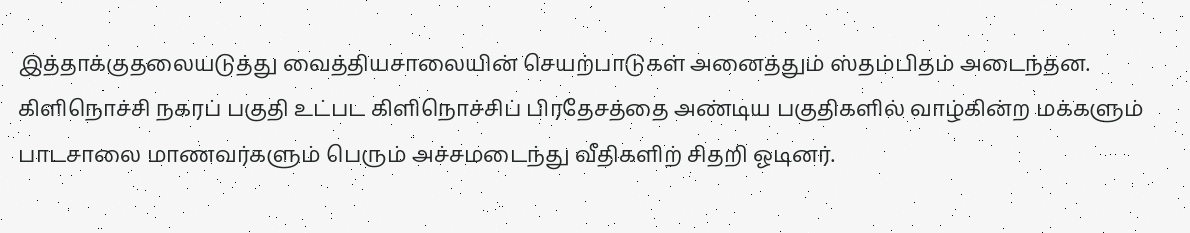இத்தாக்குதலையடுத்து வைத்தியசாலையின் செயற்பாடுகள் அனைத்தும் ஸ்தம்பிதம் அடைந்தன.
கிளிநொச்சி நகரப் பகுதி உட்பட கிளிநொச்சிப் பிரதேசத்தை அண்டிய பகுதிகளில் வாழ்கின்ற மக்களும் பாடசாலை மாணவர்களும் பெரும் அச்சமடைந்து வீதிகளிற் சிதறி ஓடினர்.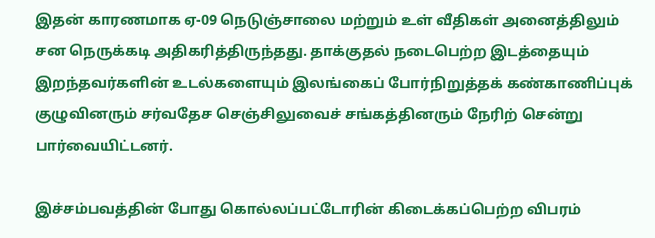இதன் காரணமாக ஏ-09 நெடுஞ்சாலை மற்றும் உள் வீதிகள் அனைத்திலும் சன நெருக்கடி அதிகரித்திருந்தது. தாக்குதல் நடைபெற்ற இடத்தையும் இறந்தவர்களின் உடல்களையும் இலங்கைப் போர்நிறுத்தக் கண்காணிப்புக் குழுவினரும் சர்வதேச செஞ்சிலுவைச் சங்கத்தினரும் நேரிற் சென்று பார்வையிட்டனர்.

இச்சம்பவத்தின் போது கொல்லப்பட்டோரின் கிடைக்கப்பெற்ற விபரம்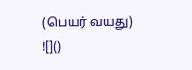(பெயர் வயது)
![]()